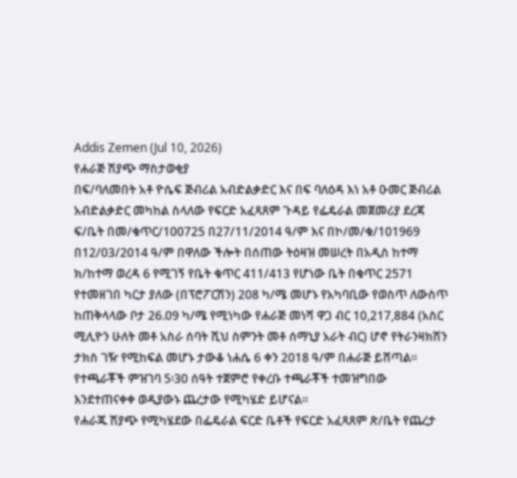Addis Zemen (Jul 10, 2026)
የሐራጅ ሽያጭ ማስታወቂያ
በፍ/ባለመበት አቶ ዮሴፍ ጅብሪል አብድልቃድር እና በፍ ባለዕዳ እነ አቶ ዑመር ጅብሪል አብድልቃድር መካከል ስላለው የፍርድ አፈጻጸም ጉዳይ የፌዴራል መጀመሪያ ደረጃ ፍ/ቤት በመ/ቁጥር/100725 በ27/11/2014 ዓ/ም እና በኮ/መ/ቁ/101969 በ12/03/2014 ዓ/ም በዋለው ችሎት በሰጠው ትዕዛዝ መሠረት በአዲስ ከተማ ክ/ከተማ ወረዳ 6 የሚገኝ የቤት ቁጥር 411/413 የሆነው ቤት በቁጥር 2571 የተመዘገበ ካርታ ያለው (በፕሮፖርሽን) 208 ካ/ሜ መሆኑ የአካባቢው የወስጥ ለውስጥ ከጠቅላላው ቦታ 26.09 ካ/ሜ የሚነካው የሐራጅ መነሻ ዋጋ ብር 10,217,884 (አስር ሚሊዮን ሁለት መቶ አስራ ሰባት ሺህ ስምንት መቶ ሰማኒያ አራት ብር) ሆኖ የትራንዛክሽን ታክስ ገዥ የሚከፍል መሆኑ ታውቆ ነሐሴ 6 ቀን 2018 ዓ/ም በሐራጅ ይሸጣል። የተጫራቾች ምዝገባ 5፡30 ሰዓት ተጀምሮ የቀረቡ ተጫራቾች ተመዝግበው እንደተጠናቀቀ ወዲያውኑ ጨረታው የሚካሄድ ይሆናል።
የሐራጁ ሽያጭ የሚካሄደው በፌዴራል ፍርድ ቤቶች የፍርድ አፈጻጸም ጽ/ቤት የጨረታ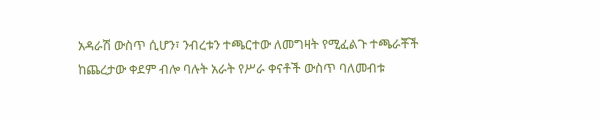አዳራሽ ውስጥ ሲሆን፣ ንብረቱን ተጫርተው ለመግዛት የሚፈልጉ ተጫራቾች ከጨረታው ቀደም ብሎ ባሉት አራት የሥራ ቀናቶች ውስጥ ባለመብቱ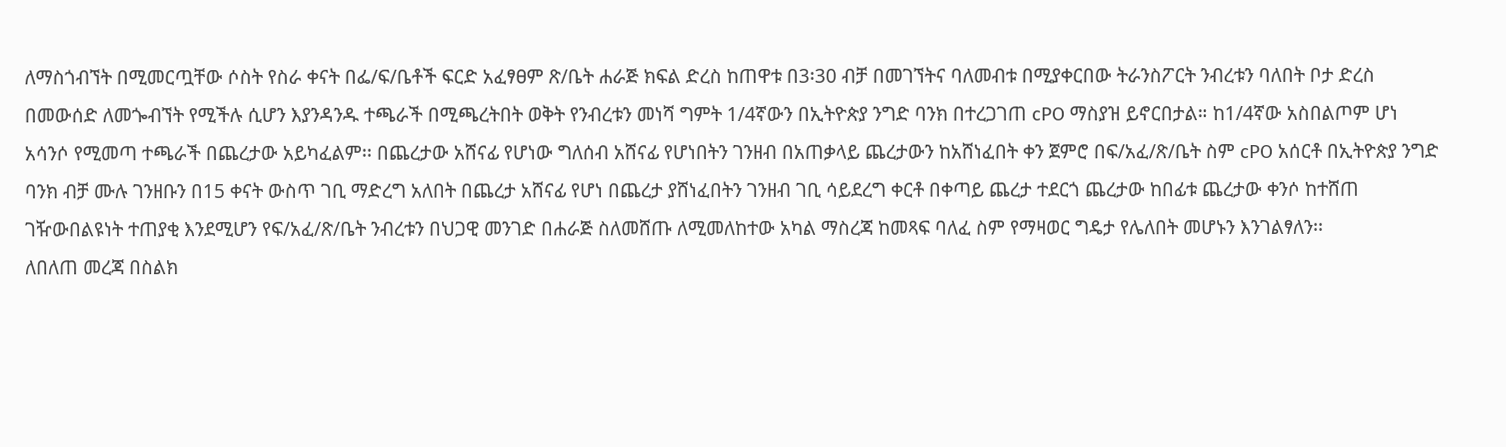ለማስጎብኘት በሚመርጧቸው ሶስት የስራ ቀናት በፌ/ፍ/ቤቶች ፍርድ አፈፃፀም ጽ/ቤት ሐራጅ ክፍል ድረስ ከጠዋቱ በ3፡30 ብቻ በመገኘትና ባለመብቱ በሚያቀርበው ትራንስፖርት ንብረቱን ባለበት ቦታ ድረስ በመውሰድ ለመጐብኘት የሚችሉ ሲሆን እያንዳንዱ ተጫራች በሚጫረትበት ወቅት የንብረቱን መነሻ ግምት 1/4ኛውን በኢትዮጵያ ንግድ ባንክ በተረጋገጠ cPO ማስያዝ ይኖርበታል። ከ1/4ኛው አስበልጦም ሆነ አሳንሶ የሚመጣ ተጫራች በጨረታው አይካፈልም፡፡ በጨረታው አሸናፊ የሆነው ግለሰብ አሸናፊ የሆነበትን ገንዘብ በአጠቃላይ ጨረታውን ከአሸነፈበት ቀን ጀምሮ በፍ/አፈ/ጽ/ቤት ስም cPO አሰርቶ በኢትዮጵያ ንግድ ባንክ ብቻ ሙሉ ገንዘቡን በ15 ቀናት ውስጥ ገቢ ማድረግ አለበት በጨረታ አሸናፊ የሆነ በጨረታ ያሸነፈበትን ገንዘብ ገቢ ሳይደረግ ቀርቶ በቀጣይ ጨረታ ተደርጎ ጨረታው ከበፊቱ ጨረታው ቀንሶ ከተሸጠ ገዥውበልዩነት ተጠያቂ እንደሚሆን የፍ/አፈ/ጽ/ቤት ንብረቱን በህጋዊ መንገድ በሐራጅ ስለመሸጡ ለሚመለከተው አካል ማስረጃ ከመጻፍ ባለፈ ስም የማዛወር ግዴታ የሌለበት መሆኑን እንገልፃለን፡፡
ለበለጠ መረጃ በስልክ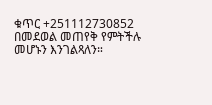ቁጥር +251112730852 በመደወል መጠየቅ የምትችሉ መሆኑን እንገልጻለን።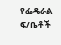የፌዴራል ፍ/ቤቶች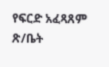የፍርድ አፈጻጸም ጽ/ቤት